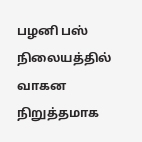பழனி பஸ் நிலையத்தில் வாகன நிறுத்தமாக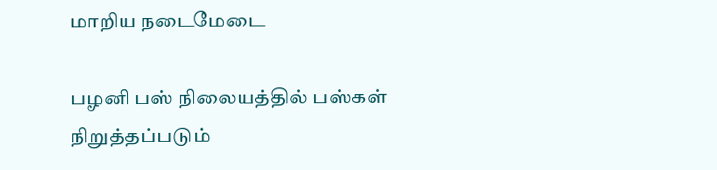மாறிய நடைமேடை

பழனி பஸ் நிலையத்தில் பஸ்கள் நிறுத்தப்படும்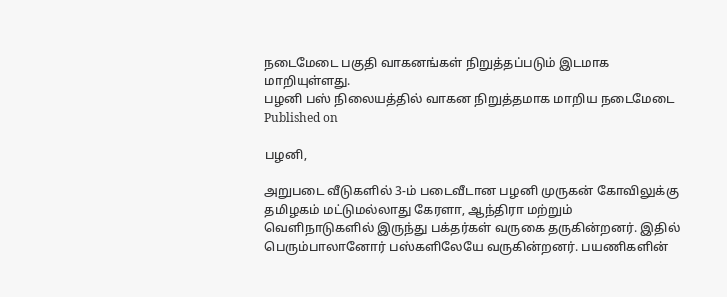நடைமேடை பகுதி வாகனங்கள் நிறுத்தப்படும் இடமாக மாறியுள்ளது.
பழனி பஸ் நிலையத்தில் வாகன நிறுத்தமாக மாறிய நடைமேடை
Published on

பழனி,

அறுபடை வீடுகளில் 3-ம் படைவீடான பழனி முருகன் கோவிலுக்கு தமிழகம் மட்டுமல்லாது கேரளா, ஆந்திரா மற்றும் வெளிநாடுகளில் இருந்து பக்தர்கள் வருகை தருகின்றனர். இதில் பெரும்பாலானோர் பஸ்களிலேயே வருகின்றனர். பயணிகளின்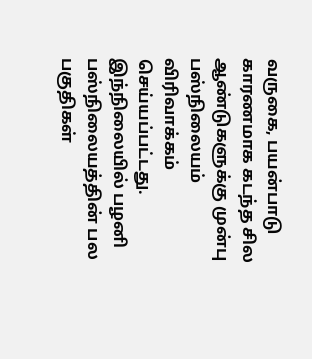வருகை, பயன்பாடு காரணமாக கடந்த சில ஆண்டுகளுக்கு முன்பு பஸ்நிலையம் விரிவாக்கம் செய்யப்பட்டது. இந்நிலையில் பழனி பஸ்நிலையத்தின் பல பகுதிகள்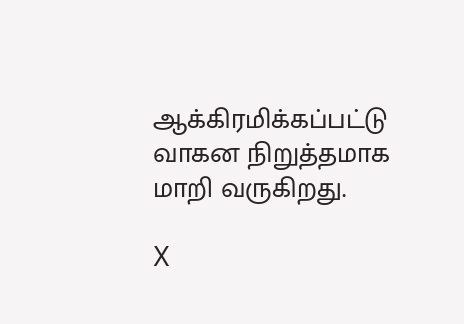ஆக்கிரமிக்கப்பட்டு வாகன நிறுத்தமாக மாறி வருகிறது.

X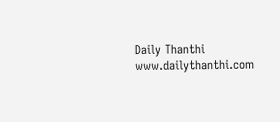Daily Thanthi
www.dailythanthi.com